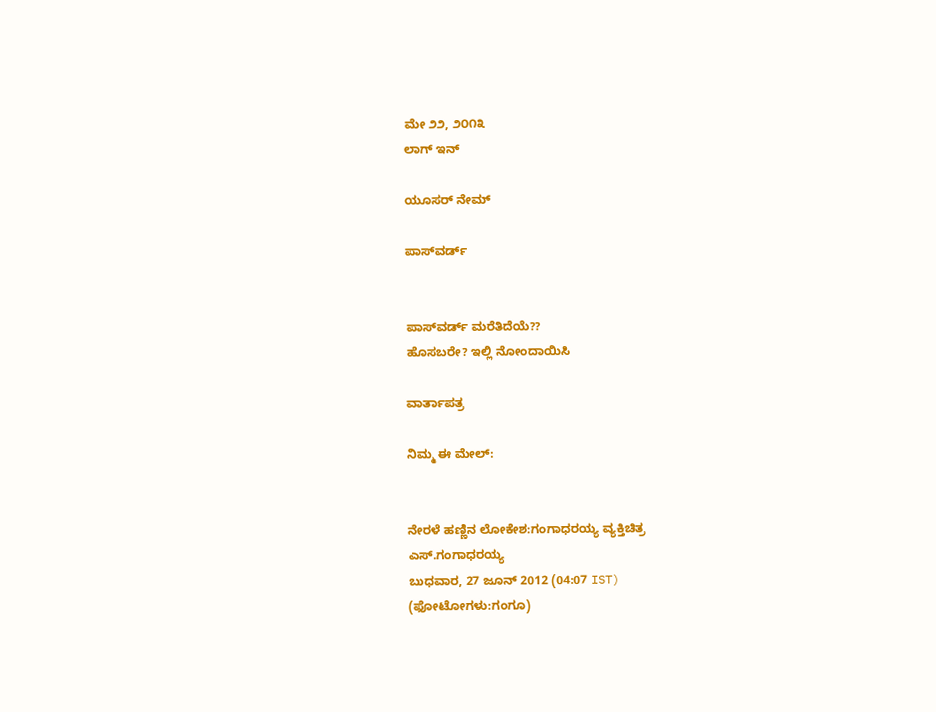ಮೇ ೨೨, ೨೦೧೩
ಲಾಗ್ ಇನ್

ಯೂಸರ್ ನೇಮ್

ಪಾಸ್‌ವರ್ಡ್


ಪಾಸ್‌ವರ್ಡ್ ಮರೆತಿದೆಯೆ??
ಹೊಸಬರೇ? ಇಲ್ಲಿ ನೋಂದಾಯಿಸಿ

ವಾರ್ತಾಪತ್ರ

ನಿಮ್ಮ ಈ ಮೇಲ್:


ನೇರಳೆ ಹಣ್ಣಿನ ಲೋಕೇಶ:ಗಂಗಾಧರಯ್ಯ ವ್ಯಕ್ತಿಚಿತ್ರ
ಎಸ್.ಗಂಗಾಧರಯ್ಯ
ಬುಧವಾರ, 27 ಜೂನ್ 2012 (04:07 IST)
(ಫೋಟೋಗಳು:ಗಂಗೂ)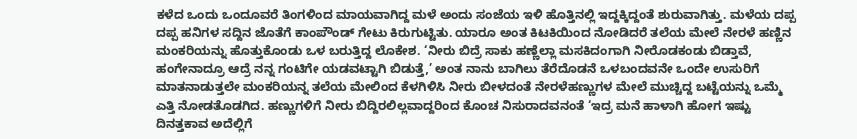ಕಳೆದ ಒಂದು ಒಂದೂವರೆ ತಿಂಗಳಿಂದ ಮಾಯವಾಗಿದ್ದ ಮಳೆ ಅಂದು ಸಂಜೆಯ ಇಳಿ ಹೊತ್ತಿನಲ್ಲಿ ಇದ್ದಕ್ಕಿದ್ದಂತೆ ಶುರುವಾಗಿತ್ತು. ಮಳೆಯ ದಪ್ಪ ದಪ್ಪ ಹನಿಗಳ ಸದ್ದಿನ ಜೊತೆಗೆ ಕಾಂಪೌಂಡ್ ಗೇಟು ಕಿರುಗುಟ್ಟಿತು. ಯಾರೂ ಅಂತ ಕಿಟಕಿಯಿಂದ ನೋಡಿದರೆ ತಲೆಯ ಮೇಲೆ ನೇರಳೆ ಹಣ್ಣಿನ ಮಂಕರಿಯನ್ನು ಹೊತ್ತುಕೊಂಡು ಒಳ ಬರುತ್ತಿದ್ದ ಲೊಕೇಶ. ‘ನೀರು ಬಿದ್ರೆ ಸಾಕು ಹಣ್ಣೆಲ್ಲಾ ಮಸಕಿದಂಗಾಗಿ ನೀರೊಡಕಂಡು ಬಿಡ್ತಾವೆ, ಹಂಗೇನಾದ್ರೂ ಆದ್ರೆ ನನ್ನ ಗಂಟಿಗೇ ಯಡವಟ್ಟಾಗಿ ಬಿಡುತ್ತೆ,’ ಅಂತ ನಾನು ಬಾಗಿಲು ತೆರೆದೊಡನೆ ಒಳಬಂದವನೇ ಒಂದೇ ಉಸುರಿಗೆ ಮಾತನಾಡುತ್ತಲೇ ಮಂಕರಿಯನ್ನ ತಲೆಯ ಮೇಲಿಂದ ಕೆಳಗಿಳಿಸಿ ನೀರು ಬೀಳದಂತೆ ನೇರಳೆಹಣ್ಣುಗಳ ಮೇಲೆ ಮುಚ್ಚಿದ್ದ ಬಟ್ಟೆಯನ್ನು ಒಮ್ಮೆ ಎತ್ತಿ ನೋಡತೊಡಗಿದ. ಹಣ್ಣುಗಳಿಗೆ ನೀರು ಬಿದ್ದಿರಲಿಲ್ಲವಾದ್ದರಿಂದ ಕೊಂಚ ನಿಸುರಾದವನಂತೆ ‘ಇದ್ರ ಮನೆ ಹಾಳಾಗಿ ಹೋಗ ಇಷ್ಟು ದಿನತ್ತಕಾವ ಅದೆಲ್ಲಿಗೆ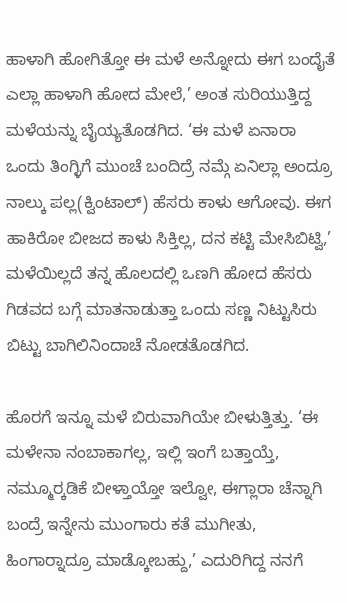ಹಾಳಾಗಿ ಹೋಗಿತ್ತೋ ಈ ಮಳೆ ಅನ್ನೋದು ಈಗ ಬಂದೈತೆ ಎಲ್ಲಾ ಹಾಳಾಗಿ ಹೋದ ಮೇಲೆ,’ ಅಂತ ಸುರಿಯುತ್ತಿದ್ದ ಮಳೆಯನ್ನು ಬೈಯ್ಯತೊಡಗಿದ. ‘ಈ ಮಳೆ ಏನಾರಾ ಒಂದು ತಿಂಗ್ಳಿಗೆ ಮುಂಚೆ ಬಂದಿದ್ರೆ ನಮ್ಗೆ ಏನಿಲ್ಲಾ ಅಂದ್ರೂ ನಾಲ್ಕು ಪಲ್ಲ(ಕ್ವಿಂಟಾಲ್) ಹೆಸರು ಕಾಳು ಆಗೋವು. ಈಗ ಹಾಕಿರೋ ಬೀಜದ ಕಾಳು ಸಿಕ್ತಿಲ್ಲ, ದನ ಕಟ್ಟಿ ಮೇಸಿಬಿಟ್ವಿ,’ ಮಳೆಯಿಲ್ಲದೆ ತನ್ನ ಹೊಲದಲ್ಲಿ ಒಣಗಿ ಹೋದ ಹೆಸರು ಗಿಡವದ ಬಗ್ಗೆ ಮಾತನಾಡುತ್ತಾ ಒಂದು ಸಣ್ಣ ನಿಟ್ಟುಸಿರು ಬಿಟ್ಟು ಬಾಗಿಲಿನಿಂದಾಚೆ ನೋಡತೊಡಗಿದ.

ಹೊರಗೆ ಇನ್ನೂ ಮಳೆ ಬಿರುವಾಗಿಯೇ ಬೀಳುತ್ತಿತ್ತು. ‘ಈ ಮಳೇನಾ ನಂಬಾಕಾಗಲ್ಲ, ಇಲ್ಲಿ ಇಂಗೆ ಬತ್ತಾಯ್ತೆ, ನಮ್ಮೂರ‍್ಕಡಿಕೆ ಬೀಳ್ತಾಯ್ತೋ ಇಲ್ವೋ, ಈಗ್ಲಾರಾ ಚೆನ್ನಾಗಿ ಬಂದ್ರೆ ಇನ್ನೇನು ಮುಂಗಾರು ಕತೆ ಮುಗೀತು, ಹಿಂಗಾರ‍್ನಾದ್ರೂ ಮಾಡ್ಕೋಬಹ್ದು,’ ಎದುರಿಗಿದ್ದ ನನಗೆ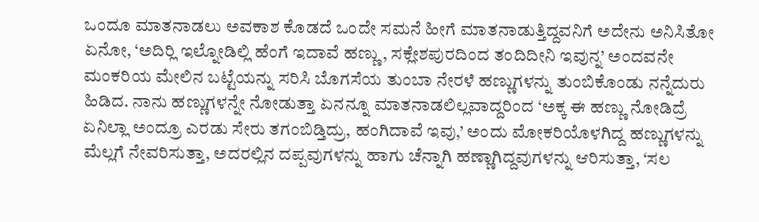ಒಂದೂ ಮಾತನಾಡಲು ಅವಕಾಶ ಕೊಡದೆ ಒಂದೇ ಸಮನೆ ಹೀಗೆ ಮಾತನಾಡುತ್ತಿದ್ದವನಿಗೆ ಅದೇನು ಅನಿಸಿತೋ ಏನೋ, ‘ಅದಿರ‍್ಲಿ ಇಲ್ನೋಡಿಲ್ಲಿ ಹೆಂಗೆ ಇದಾವೆ ಹಣ್ಣು, ಸಕ್ಲೇಶಪುರದಿಂದ ತಂದಿದೀನಿ ಇವುನ್ನ’ ಅಂದವನೇ ಮಂಕರಿಯ ಮೇಲಿನ ಬಟ್ಟೆಯನ್ನು ಸರಿಸಿ ಬೊಗಸೆಯ ತುಂಬಾ ನೇರಳೆ ಹಣ್ಣುಗಳನ್ನು ತುಂಬಿಕೊಂಡು ನನ್ನೆದುರು ಹಿಡಿದ. ನಾನು ಹಣ್ಣುಗಳನ್ನೇ ನೋಡುತ್ತಾ ಏನನ್ನೂ ಮಾತನಾಡಲಿಲ್ಲವಾದ್ದರಿಂದ ‘ಅಕ್ಕ ಈ ಹಣ್ಣು ನೋಡಿದ್ರೆ ಏನಿಲ್ಲಾ ಅಂದ್ರೂ ಎರಡು ಸೇರು ತಗಂಬಿಡ್ತಿದ್ರು, ಹಂಗಿದಾವೆ ಇವು,’ ಅಂದು ಮೋಕರಿಯೊಳಗಿದ್ದ ಹಣ್ಣುಗಳನ್ನು ಮೆಲ್ಲಗೆ ನೇವರಿಸುತ್ತಾ, ಅದರಲ್ಲಿನ ದಪ್ಪವುಗಳನ್ನು ಹಾಗು ಚೆನ್ನಾಗಿ ಹಣ್ಣಾಗಿದ್ದವುಗಳನ್ನು ಆರಿಸುತ್ತಾ, ‘ಸಲ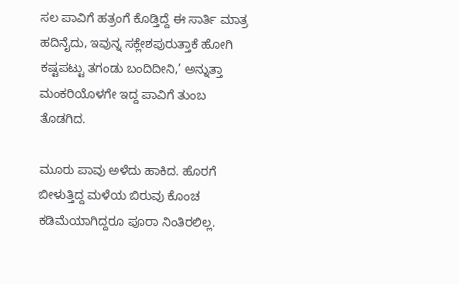ಸಲ ಪಾವಿಗೆ ಹತ್ರಂಗೆ ಕೊಡ್ತಿದ್ದೆ ಈ ಸಾರ್ತಿ ಮಾತ್ರ ಹದಿನೈದು, ಇವುನ್ನ ಸಕ್ಲೇಶಪುರುತ್ತಾಕೆ ಹೋಗಿ ಕಷ್ಟಪಟ್ಟು ತಗಂಡು ಬಂದಿದೀನಿ,’ ಅನ್ನುತ್ತಾ ಮಂಕರಿಯೊಳಗೇ ಇದ್ದ ಪಾವಿಗೆ ತುಂಬ ತೊಡಗಿದ.

ಮೂರು ಪಾವು ಅಳೆದು ಹಾಕಿದ. ಹೊರಗೆ ಬೀಳುತ್ತಿದ್ದ ಮಳೆಯ ಬಿರುವು ಕೊಂಚ ಕಡಿಮೆಯಾಗಿದ್ದರೂ ಪೂರಾ ನಿಂತಿರಲಿಲ್ಲ.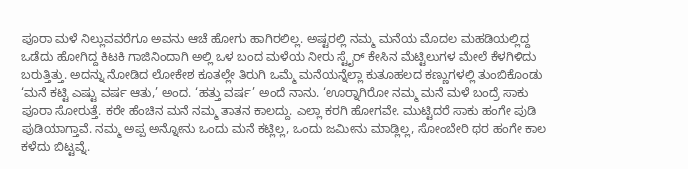ಪೂರಾ ಮಳೆ ನಿಲ್ಲುವವರೆಗೂ ಅವನು ಆಚೆ ಹೋಗು ಹಾಗಿರಲಿಲ್ಲ. ಅಷ್ಟರಲ್ಲಿ ನಮ್ಮ ಮನೆಯ ಮೊದಲ ಮಹಡಿಯಲ್ಲಿದ್ದ ಒಡೆದು ಹೋಗಿದ್ದ ಕಿಟಕಿ ಗಾಜಿನಿಂದಾಗಿ ಅಲ್ಲಿ ಒಳ ಬಂದ ಮಳೆಯ ನೀರು ಸ್ಟೈರ್ ಕೇಸಿನ ಮೆಟ್ಟಿಲುಗಳ ಮೇಲೆ ಕೆಳಗಿಳಿದು ಬರುತ್ತಿತ್ತು. ಅದನ್ನು ನೋಡಿದ ಲೋಕೇಶ ಕೂತಲ್ಲೇ ತಿರುಗಿ ಒಮ್ಮೆ ಮನೆಯನ್ನೆಲ್ಲಾ ಕುತೂಹಲದ ಕಣ್ಣುಗಳಲ್ಲಿ ತುಂಬಿಕೊಂಡು ‘ಮನೆ ಕಟ್ಟಿ ಎಷ್ಟು ವರ್ಷ ಆತು,’ ಅಂದ. ‘ಹತ್ತು ವರ್ಷ’ ಅಂದೆ ನಾನು. ‘ಊರ‍್ನಾಗಿರೋ ನಮ್ಮ ಮನೆ ಮಳೆ ಬಂದ್ರೆ ಸಾಕು ಪೂರಾ ಸೋರುತ್ತೆ. ಕರೇ ಹೆಂಚಿನ ಮನೆ ನಮ್ಮ ತಾತನ ಕಾಲದ್ದು. ಎಲ್ಲಾ ಕರಗಿ ಹೋಗವೇ. ಮುಟ್ಟಿದರೆ ಸಾಕು ಹಂಗೇ ಪುಡಿ ಪುಡಿಯಾಗ್ತಾವೆ. ನಮ್ಮ ಅಪ್ಪ ಅನ್ನೋನು ಒಂದು ಮನೆ ಕಟ್ಲಿಲ್ಲ, ಒಂದು ಜಮೀನು ಮಾಡ್ಲಿಲ್ಲ, ಸೋಂಬೇರಿ ಥರ ಹಂಗೇ ಕಾಲ ಕಳೆದು ಬಿಟ್ಟವ್ನೆ.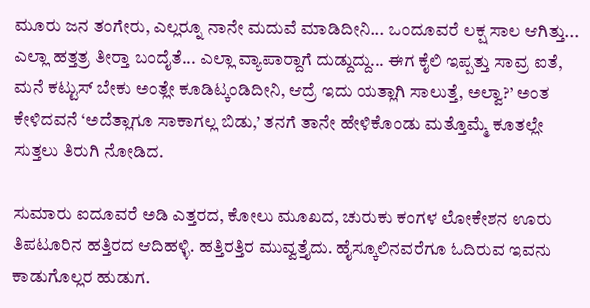ಮೂರು ಜನ ತಂಗೇರು, ಎಲ್ಲರ‍್ನೂ ನಾನೇ ಮದುವೆ ಮಾಡಿದೀನಿ... ಒಂದೂವರೆ ಲಕ್ಷ ಸಾಲ ಆಗಿತ್ತು... ಎಲ್ಲಾ ಹತ್ತತ್ರ ತೀರ‍್ತಾ ಬಂದೈತೆ... ಎಲ್ಲಾ ವ್ಯಾಪಾರ‍್ದಾಗೆ ದುಡ್ದುದ್ದು... ಈಗ ಕೈಲಿ ಇಪ್ಪತ್ತು ಸಾವ್ರ ಐತೆ, ಮನೆ ಕಟ್ಟುಸ್ ಬೇಕು ಅಂತ್ಲೇ ಕೂಡಿಟ್ಕಂಡಿದೀನಿ, ಆದ್ರೆ ಇದು ಯತ್ಲಾಗಿ ಸಾಲುತ್ತೆ, ಅಲ್ವಾ?’ ಅಂತ ಕೇಳಿದವನೆ ‘ಅದೆತ್ಲಾಗೂ ಸಾಕಾಗಲ್ಲ ಬಿಡು,’ ತನಗೆ ತಾನೇ ಹೇಳಿಕೊಂಡು ಮತ್ತೊಮ್ಮೆ ಕೂತಲ್ಲೇ ಸುತ್ತಲು ತಿರುಗಿ ನೋಡಿದ.

ಸುಮಾರು ಐದೂವರೆ ಅಡಿ ಎತ್ತರದ, ಕೋಲು ಮೂಖದ, ಚುರುಕು ಕಂಗಳ ಲೋಕೇಶನ ಊರು ತಿಪಟೂರಿನ ಹತ್ತಿರದ ಆದಿಹಳ್ಳಿ. ಹತ್ತಿರತ್ತಿರ ಮುವ್ವತ್ತೈದು. ಹೈಸ್ಕೂಲಿನವರೆಗೂ ಓದಿರುವ ಇವನು ಕಾಡುಗೊಲ್ಲರ ಹುಡುಗ.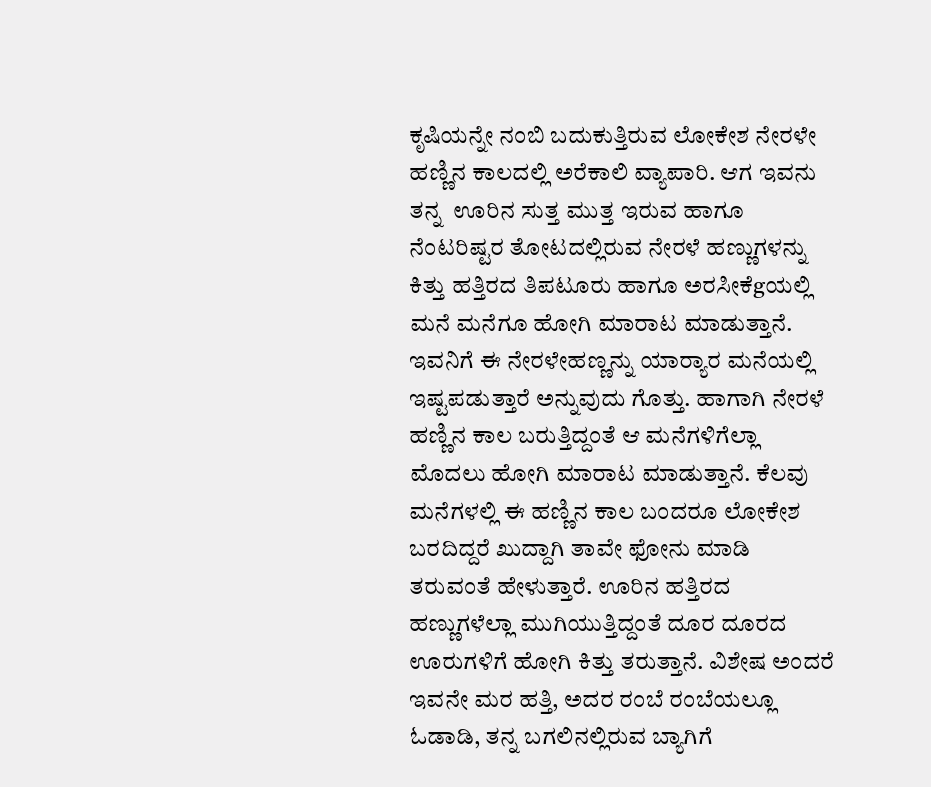ಕೃಷಿಯನ್ನೇ ನಂಬಿ ಬದುಕುತ್ತಿರುವ ಲೋಕೇಶ ನೇರಳೇ ಹಣ್ಣಿನ ಕಾಲದಲ್ಲಿ ಅರೆಕಾಲಿ ವ್ಯಾಪಾರಿ. ಆಗ ಇವನು ತನ್ನ  ಊರಿನ ಸುತ್ತ ಮುತ್ತ ಇರುವ ಹಾಗೂ ನೆಂಟರಿಷ್ಟರ ತೋಟದಲ್ಲಿರುವ ನೇರಳೆ ಹಣ್ಣುಗಳನ್ನು ಕಿತ್ತು ಹತ್ತಿರದ ತಿಪಟೂರು ಹಾಗೂ ಅರಸೀಕೆgಯಲ್ಲಿ ಮನೆ ಮನೆಗೂ ಹೋಗಿ ಮಾರಾಟ ಮಾಡುತ್ತಾನೆ. ಇವನಿಗೆ ಈ ನೇರಳೇಹಣ್ಣನ್ನು ಯಾರ‍್ಯಾರ ಮನೆಯಲ್ಲಿ ಇಷ್ಟಪಡುತ್ತಾರೆ ಅನ್ನುವುದು ಗೊತ್ತು. ಹಾಗಾಗಿ ನೇರಳೆ ಹಣ್ಣಿನ ಕಾಲ ಬರುತ್ತಿದ್ದಂತೆ ಆ ಮನೆಗಳಿಗೆಲ್ಲಾ ಮೊದಲು ಹೋಗಿ ಮಾರಾಟ ಮಾಡುತ್ತಾನೆ. ಕೆಲವು ಮನೆಗಳಲ್ಲಿ ಈ ಹಣ್ಣಿನ ಕಾಲ ಬಂದರೂ ಲೋಕೇಶ ಬರದಿದ್ದರೆ ಖುದ್ದಾಗಿ ತಾವೇ ಫೋನು ಮಾಡಿ ತರುವಂತೆ ಹೇಳುತ್ತಾರೆ. ಊರಿನ ಹತ್ತಿರದ ಹಣ್ಣುಗಳೆಲ್ಲಾ ಮುಗಿಯುತ್ತಿದ್ದಂತೆ ದೂರ ದೂರದ ಊರುಗಳಿಗೆ ಹೋಗಿ ಕಿತ್ತು ತರುತ್ತಾನೆ. ವಿಶೇಷ ಅಂದರೆ ಇವನೇ ಮರ ಹತ್ತಿ, ಅದರ ರಂಬೆ ರಂಬೆಯಲ್ಲೂ ಓಡಾಡಿ, ತನ್ನ ಬಗಲಿನಲ್ಲಿರುವ ಬ್ಯಾಗಿಗೆ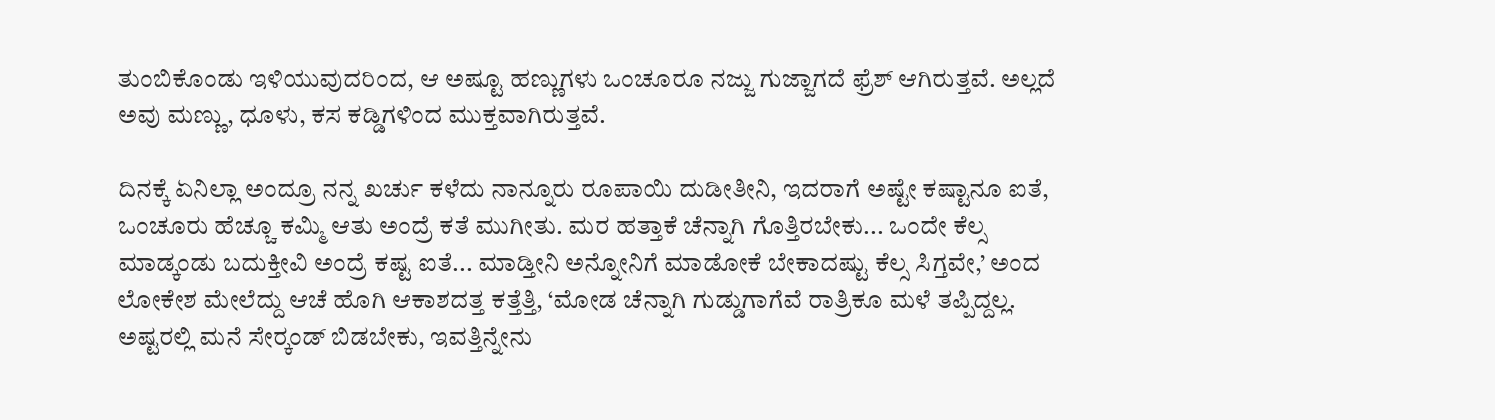ತುಂಬಿಕೊಂಡು ಇಳಿಯುವುದರಿಂದ, ಆ ಅಷ್ಟೂ ಹಣ್ಣುಗಳು ಒಂಚೂರೂ ನಜ್ಜು ಗುಜ್ಜಾಗದೆ ಫ್ರೆಶ್ ಆಗಿರುತ್ತವೆ. ಅಲ್ಲದೆ ಅವು ಮಣ್ಣು, ಧೂಳು, ಕಸ ಕಡ್ಡಿಗಳಿಂದ ಮುಕ್ತವಾಗಿರುತ್ತವೆ.

ದಿನಕ್ಕೆ ಏನಿಲ್ಲಾ ಅಂದ್ರೂ ನನ್ನ ಖರ್ಚು ಕಳೆದು ನಾನ್ನೂರು ರೂಪಾಯಿ ದುಡೀತೀನಿ, ಇದರಾಗೆ ಅಷ್ಟೇ ಕಷ್ಟಾನೂ ಐತೆ, ಒಂಚೂರು ಹೆಚ್ಚೂ ಕಮ್ಮಿ ಆತು ಅಂದ್ರೆ ಕತೆ ಮುಗೀತು. ಮರ ಹತ್ತಾಕೆ ಚೆನ್ನಾಗಿ ಗೊತ್ತಿರಬೇಕು... ಒಂದೇ ಕೆಲ್ಸ ಮಾಡ್ಕಂಡು ಬದುಕ್ತೀವಿ ಅಂದ್ರೆ ಕಷ್ಟ ಐತೆ... ಮಾಡ್ತೀನಿ ಅನ್ನೋನಿಗೆ ಮಾಡೋಕೆ ಬೇಕಾದಷ್ಟು ಕೆಲ್ಸ ಸಿಗ್ತವೇ,’ ಅಂದ ಲೋಕೇಶ ಮೇಲೆದ್ದು ಆಚೆ ಹೊಗಿ ಆಕಾಶದತ್ತ ಕತ್ತೆತ್ತಿ, ‘ಮೋಡ ಚೆನ್ನಾಗಿ ಗುಡ್ಡುಗಾಗೆವೆ ರಾತ್ರಿಕೂ ಮಳೆ ತಪ್ಪಿದ್ದಲ್ಲ. ಅಷ್ಟರಲ್ಲಿ ಮನೆ ಸೇರ‍್ಕಂಡ್ ಬಿಡಬೇಕು, ಇವತ್ತಿನ್ನೇನು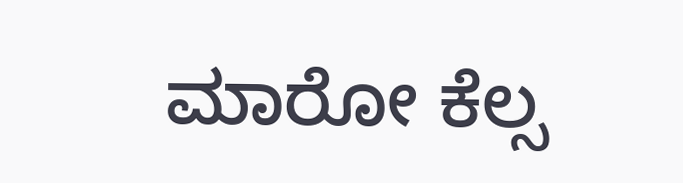ಮಾರೋ ಕೆಲ್ಸ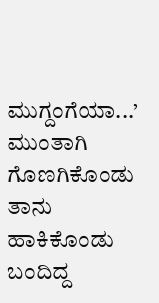ಮುಗ್ದಂಗೆಯಾ...’ ಮುಂತಾಗಿ  ಗೊಣಗಿಕೊಂಡು ತಾನು ಹಾಕಿಕೊಂಡು ಬಂದಿದ್ದ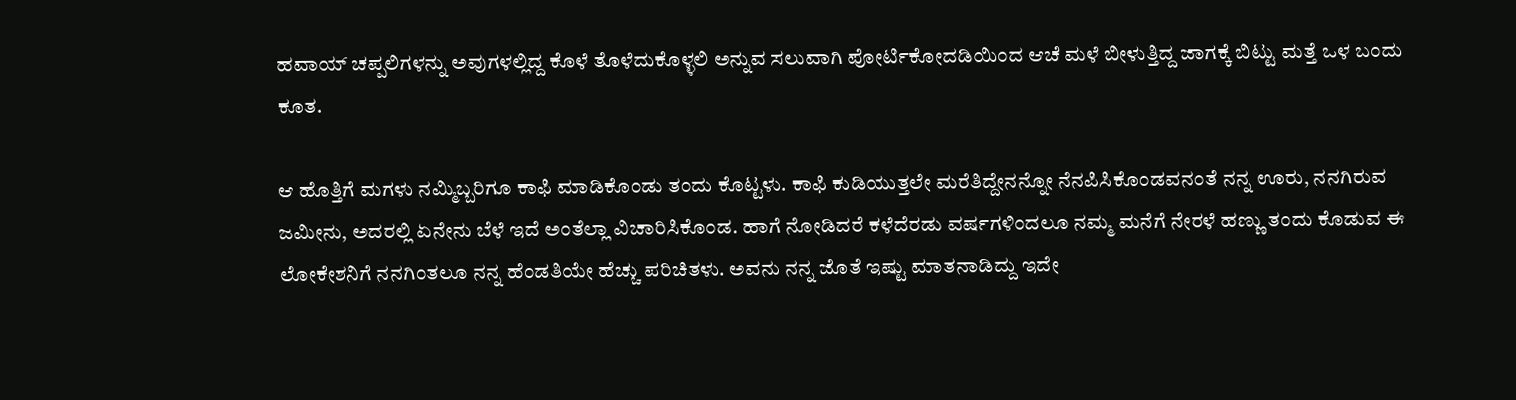ಹವಾಯ್ ಚಪ್ಪಲಿಗಳನ್ನು ಅವುಗಳಲ್ಲಿದ್ದ ಕೊಳೆ ತೊಳೆದುಕೊಳ್ಳಲಿ ಅನ್ನುವ ಸಲುವಾಗಿ ಪೋರ್ಟಿಕೋದಡಿಯಿಂದ ಆಚೆ ಮಳೆ ಬೀಳುತ್ತಿದ್ದ ಜಾಗಕ್ಕೆ ಬಿಟ್ಟು ಮತ್ತೆ ಒಳ ಬಂದು ಕೂತ.

ಆ ಹೊತ್ತಿಗೆ ಮಗಳು ನಮ್ಮಿಬ್ಬರಿಗೂ ಕಾಫಿ ಮಾಡಿಕೊಂಡು ತಂದು ಕೊಟ್ಟಳು. ಕಾಫಿ ಕುಡಿಯುತ್ತಲೇ ಮರೆತಿದ್ದೇನನ್ನೋ ನೆನಪಿಸಿಕೊಂಡವನಂತೆ ನನ್ನ ಊರು, ನನಗಿರುವ ಜಮೀನು, ಅದರಲ್ಲಿ ಏನೇನು ಬೆಳೆ ಇದೆ ಅಂತೆಲ್ಲಾ ವಿಚಾರಿಸಿಕೊಂಡ. ಹಾಗೆ ನೋಡಿದರೆ ಕಳೆದೆರಡು ವರ್ಷಗಳಿಂದಲೂ ನಮ್ಮ ಮನೆಗೆ ನೇರಳೆ ಹಣ್ಣು ತಂದು ಕೊಡುವ ಈ ಲೋಕೇಶನಿಗೆ ನನಗಿಂತಲೂ ನನ್ನ ಹೆಂಡತಿಯೇ ಹೆಚ್ಚು ಪರಿಚಿತಳು. ಅವನು ನನ್ನ ಜೊತೆ ಇಷ್ಟು ಮಾತನಾಡಿದ್ದು ಇದೇ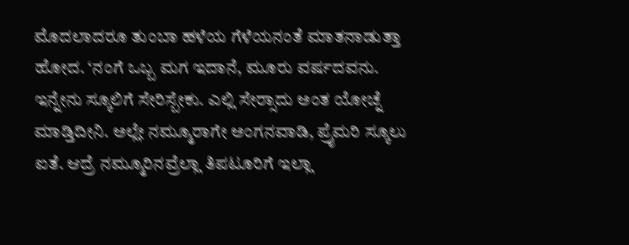ಮೊದಲಾದರೂ ತುಂಬಾ ಹಳೆಯ ಗೆಳೆಯನಂತೆ ಮಾತನಾಡುತ್ತಾ ಹೋದ. ‘ನಂಗೆ ಒಬ್ಬ ಮಗ ಇದಾನೆ, ಮೂರು ವರ್ಷದವನು. ಇನ್ನೇನು ಸ್ಕೂಲಿಗೆ ಸೇರಿಸ್ಬೇಕು. ಎಲ್ಲಿ ಸೇರ‍್ಸಾದು ಅಂತ ಯೋಚ್ನೆ ಮಾಡ್ತಿದೀನಿ. ಅಲ್ಲೇ ನಮ್ಮೂರಾಗೇ ಅಂಗನವಾಡಿ, ಪ್ರೈಮರಿ ಸ್ಕೂಲು ಐತೆ. ಆದ್ರೆ ನಮ್ಮೂರಿನವ್ರೆಲ್ಲಾ ತಿಪಟೂರಿಗೆ ಇಲ್ಲಾ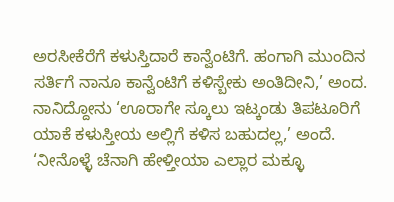ಅರಸೀಕೆರೆಗೆ ಕಳುಸ್ತಿದಾರೆ ಕಾನ್ವೆಂಟಿಗೆ. ಹಂಗಾಗಿ ಮುಂದಿನ ಸರ್ತಿಗೆ ನಾನೂ ಕಾನ್ವೆಂಟಿಗೆ ಕಳಿಸ್ಬೇಕು ಅಂತಿದೀನಿ,’ ಅಂದ. ನಾನಿದ್ದೋನು ‘ಊರಾಗೇ ಸ್ಕೂಲು ಇಟ್ಕಂಡು ತಿಪಟೂರಿಗೆ ಯಾಕೆ ಕಳುಸ್ತೀಯ ಅಲ್ಲಿಗೆ ಕಳಿಸ ಬಹುದಲ್ಲ,’ ಅಂದೆ. ‘ನೀನೊಳ್ಳೆ ಚೆನಾಗಿ ಹೇಳ್ತೀಯಾ ಎಲ್ಲಾರ ಮಕ್ಳೂ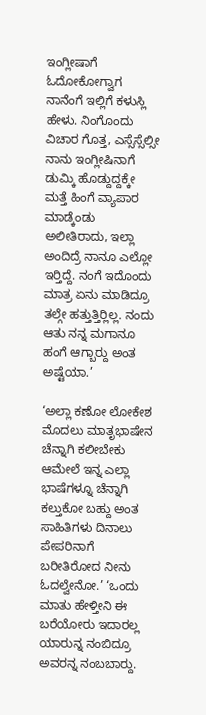ಇಂಗ್ಲೀಷಾಗೆ ಓದೋಕೋಗ್ವಾಗ ನಾನೆಂಗೆ ಇಲ್ಲಿಗೆ ಕಳುಸ್ಲಿ ಹೇಳು. ನಿಂಗೊಂದು ವಿಚಾರ ಗೊತ್ತ, ಎಸ್ಸೆಸ್ಸೆಲ್ಸೀ ನಾನು ಇಂಗ್ಲೀಷಿನಾಗೆ ಡುಮ್ಕಿ ಹೊಡ್ದುದ್ದಕ್ಕೇ ಮತ್ತೆ ಹಿಂಗೆ ವ್ಯಾಪಾರ ಮಾಡ್ಕೆಂಡು ಅಲೀತಿರಾದು, ಇಲ್ಲಾ ಅಂದಿದ್ರೆ ನಾನೂ ಎಲ್ಲೋ ಇರ‍್ತಿದ್ದೆ. ನಂಗೆ ಇದೊಂದು ಮಾತ್ರ ಏನು ಮಾಡಿದ್ರೂ ತಲ್ಗೇ ಹತ್ತುತ್ತಿರ‍್ಲಿಲ್ಲ. ನಂದು ಆತು ನನ್ನ ಮಗಾನೂ ಹಂಗೆ ಆಗ್ಬಾರ‍್ದು ಅಂತ ಅಷ್ಟೆಯಾ.’

‘ಅಲ್ಲಾ ಕಣೋ ಲೋಕೇಶ ಮೊದಲು ಮಾತೃಭಾಷೇನ ಚೆನ್ನಾಗಿ ಕಲೀಬೇಕು ಆಮೇಲೆ ಇನ್ನ ಎಲ್ಲಾ ಭಾಷೆಗಳ್ನೂ ಚೆನ್ನಾಗಿ ಕಲ್ತುಕೋ ಬಹ್ದು ಅಂತ ಸಾಹಿತಿಗಳು ದಿನಾಲು ಪೇಪರಿನಾಗೆ ಬರೀತಿರೋದ ನೀನು ಓದಲ್ವೇನೋ.’ ‘ಒಂದು ಮಾತು ಹೇಳ್ತೀನಿ ಈ ಬರೆಯೋರು ಇದಾರಲ್ಲ ಯಾರುನ್ನ ನಂಬಿದ್ರೂ ಅವರನ್ನ ನಂಬಬಾರ‍್ದು.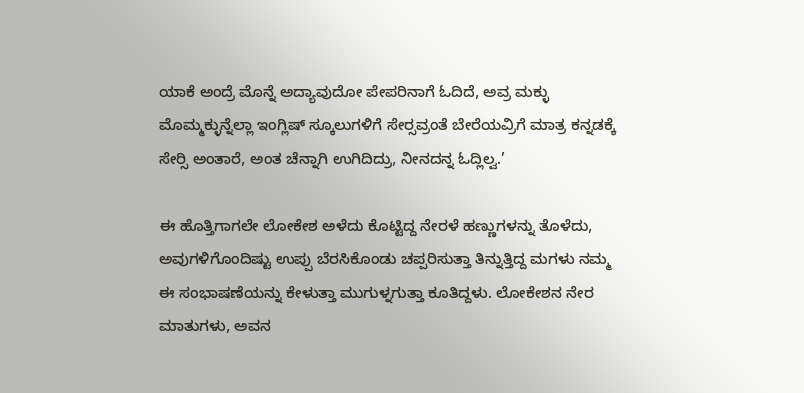ಯಾಕೆ ಅಂದ್ರೆ ಮೊನ್ನೆ ಅದ್ಯಾವುದೋ ಪೇಪರಿನಾಗೆ ಓದಿದೆ, ಅವ್ರ ಮಕ್ಳು ಮೊಮ್ಮಕ್ಳುನ್ನೆಲ್ಲಾ ಇಂಗ್ಲಿಷ್ ಸ್ಕೂಲುಗಳಿಗೆ ಸೇರ‍್ಸವ್ರಂತೆ ಬೇರೆಯವ್ರಿಗೆ ಮಾತ್ರ ಕನ್ನಡಕ್ಕೆ ಸೇರ‍್ಸಿ ಅಂತಾರೆ, ಅಂತ ಚೆನ್ನಾಗಿ ಉಗಿದಿದ್ರು, ನೀನದನ್ನ ಓದ್ಲಿಲ್ವ.’

ಈ ಹೊತ್ತಿಗಾಗಲೇ ಲೋಕೇಶ ಅಳೆದು ಕೊಟ್ಟಿದ್ದ ನೇರಳೆ ಹಣ್ಣುಗಳನ್ನು ತೊಳೆದು, ಅವುಗಳಿಗೊಂದಿಷ್ಟು ಉಪ್ಪು ಬೆರಸಿಕೊಂಡು ಚಪ್ಪರಿಸುತ್ತಾ ತಿನ್ನುತ್ತಿದ್ದ ಮಗಳು ನಮ್ಮ ಈ ಸಂಭಾಷಣೆಯನ್ನು ಕೇಳುತ್ತಾ ಮುಗುಳ್ನಗುತ್ತಾ ಕೂತಿದ್ದಳು. ಲೋಕೇಶನ ನೇರ ಮಾತುಗಳು, ಅವನ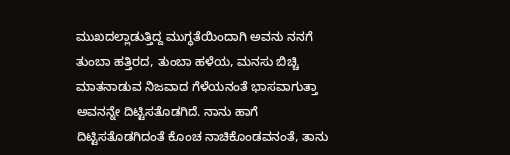ಮುಖದಲ್ಲಾಡುತ್ತಿದ್ದ ಮುಗ್ಧತೆಯಿಂದಾಗಿ ಅವನು ನನಗೆ ತುಂಬಾ ಹತ್ತಿರದ, ತುಂಬಾ ಹಳೆಯ, ಮನಸು ಬಿಚ್ಚಿ ಮಾತನಾಡುವ ನಿಜವಾದ ಗೆಳೆಯನಂತೆ ಭಾಸವಾಗುತ್ತಾ ಅವನನ್ನೇ ದಿಟ್ಟಿಸತೊಡಗಿದೆ. ನಾನು ಹಾಗೆ ದಿಟ್ಟಿಸತೊಡಗಿದಂತೆ ಕೊಂಚ ನಾಚಿಕೊಂಡವನಂತೆ, ತಾನು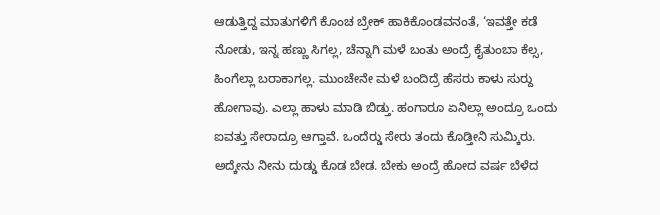ಆಡುತ್ತಿದ್ದ ಮಾತುಗಳಿಗೆ ಕೊಂಚ ಬ್ರೇಕ್ ಹಾಕಿಕೊಂಡವನಂತೆ, ‘ಇವತ್ತೇ ಕಡೆ ನೋಡು, ಇನ್ನ ಹಣ್ಣು ಸಿಗಲ್ಲ, ಚೆನ್ನಾಗಿ ಮಳೆ ಬಂತು ಅಂದ್ರೆ ಕೈತುಂಬಾ ಕೆಲ್ಸ, ಹಿಂಗೆಲ್ಲಾ ಬರಾಕಾಗಲ್ಲ. ಮುಂಚೇನೇ ಮಳೆ ಬಂದಿದ್ರೆ ಹೆಸರು ಕಾಳು ಸುರ‍್ದು ಹೋಗಾವು. ಎಲ್ಲಾ ಹಾಳು ಮಾಡಿ ಬಿಡ್ತು. ಹಂಗಾರೂ ಏನಿಲ್ಲಾ ಅಂದ್ರೂ ಒಂದು ಐವತ್ತು ಸೇರಾದ್ರೂ ಆಗ್ತಾವೆ. ಒಂದೆರ‍್ಡು ಸೇರು ತಂದು ಕೊಡ್ತೀನಿ ಸುಮ್ಕಿರು. ಅದ್ಕೇನು ನೀನು ದುಡ್ಡು ಕೊಡ ಬೇಡ. ಬೇಕು ಅಂದ್ರೆ ಹೋದ ವರ್ಷ ಬೆಳೆದ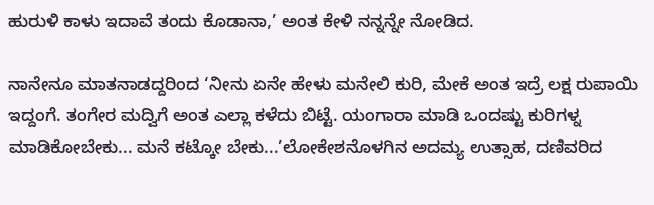ಹುರುಳಿ ಕಾಳು ಇದಾವೆ ತಂದು ಕೊಡಾನಾ,’ ಅಂತ ಕೇಳಿ ನನ್ನನ್ನೇ ನೋಡಿದ.

ನಾನೇನೂ ಮಾತನಾಡದ್ದರಿಂದ ‘ನೀನು ಏನೇ ಹೇಳು ಮನೇಲಿ ಕುರಿ, ಮೇಕೆ ಅಂತ ಇದ್ರೆ ಲಕ್ಷ ರುಪಾಯಿ ಇದ್ದಂಗೆ. ತಂಗೇರ ಮದ್ವಿಗೆ ಅಂತ ಎಲ್ಲಾ ಕಳೆದು ಬಿಟ್ಟೆ. ಯಂಗಾರಾ ಮಾಡಿ ಒಂದಷ್ಟು ಕುರಿಗಳ್ನ ಮಾಡಿಕೋಬೇಕು... ಮನೆ ಕಟ್ಕೋ ಬೇಕು...’ಲೋಕೇಶನೊಳಗಿನ ಅದಮ್ಯ ಉತ್ಸಾಹ, ದಣಿವರಿದ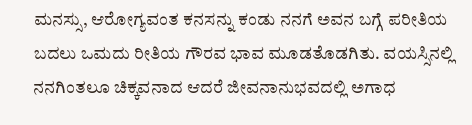ಮನಸ್ಸು, ಆರೋಗ್ಯವಂತ ಕನಸನ್ನು ಕಂಡು ನನಗೆ ಅವನ ಬಗ್ಗೆ ಪರೀತಿಯ ಬದಲು ಒಮದು ರೀತಿಯ ಗೌರವ ಭಾವ ಮೂಡತೊಡಗಿತು. ವಯಸ್ಸಿನಲ್ಲಿ ನನಗಿಂತಲೂ ಚಿಕ್ಕವನಾದ ಆದರೆ ಜೀವನಾನುಭವದಲ್ಲಿ ಅಗಾಧ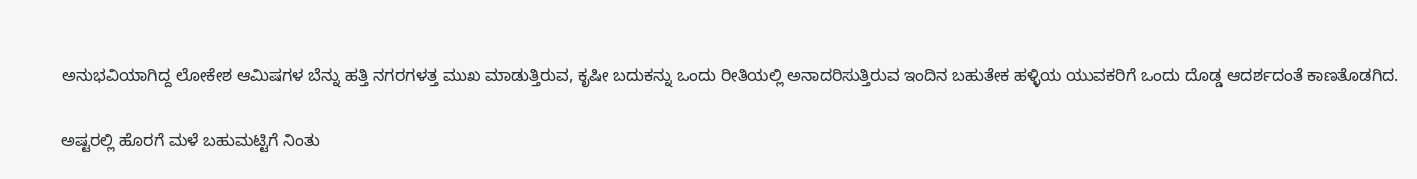ಅನುಭವಿಯಾಗಿದ್ದ ಲೋಕೇಶ ಆಮಿಷಗಳ ಬೆನ್ನು ಹತ್ತಿ ನಗರಗಳತ್ತ ಮುಖ ಮಾಡುತ್ತಿರುವ, ಕೃಷೀ ಬದುಕನ್ನು ಒಂದು ರೀತಿಯಲ್ಲಿ ಅನಾದರಿಸುತ್ತಿರುವ ಇಂದಿನ ಬಹುತೇಕ ಹಳ್ಳಿಯ ಯುವಕರಿಗೆ ಒಂದು ದೊಡ್ಡ ಆದರ್ಶದಂತೆ ಕಾಣತೊಡಗಿದ.

ಅಷ್ಟರಲ್ಲಿ ಹೊರಗೆ ಮಳೆ ಬಹುಮಟ್ಟಿಗೆ ನಿಂತು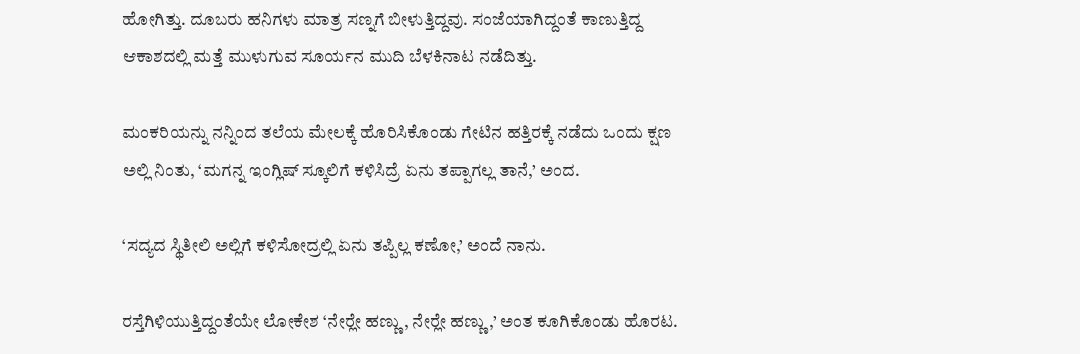ಹೋಗಿತ್ತು. ದೂಬರು ಹನಿಗಳು ಮಾತ್ರ ಸಣ್ನಗೆ ಬೀಳುತ್ತಿದ್ದವು. ಸಂಜೆಯಾಗಿದ್ದಂತೆ ಕಾಣುತ್ತಿದ್ದ ಆಕಾಶದಲ್ಲಿ ಮತ್ತೆ ಮುಳುಗುವ ಸೂರ್ಯನ ಮುದಿ ಬೆಳಕಿನಾಟ ನಡೆದಿತ್ತು.

ಮಂಕರಿಯನ್ನು ನನ್ನಿಂದ ತಲೆಯ ಮೇಲಕ್ಕೆ ಹೊರಿಸಿಕೊಂಡು ಗೇಟಿನ ಹತ್ತಿರಕ್ಕೆ ನಡೆದು ಒಂದು ಕ್ಷಣ ಅಲ್ಲಿ ನಿಂತು, ‘ಮಗನ್ನ ಇಂಗ್ಲಿಷ್ ಸ್ಕೂಲಿಗೆ ಕಳಿಸಿದ್ರೆ ಏನು ತಪ್ಪಾಗಲ್ಲ ತಾನೆ,’ ಅಂದ.

‘ಸದ್ಯದ ಸ್ಥಿತೀಲಿ ಅಲ್ಲಿಗೆ ಕಳಿಸೋದ್ರಲ್ಲಿ ಏನು ತಪ್ಪಿಲ್ಲ ಕಣೋ,’ ಅಂದೆ ನಾನು.

ರಸ್ತೆಗಿಳಿಯುತ್ತಿದ್ದಂತೆಯೇ ಲೋಕೇಶ ‘ನೇರ‍್ಲೇ ಹಣ್ಣು, ನೇರ‍್ಲೇ ಹಣ್ಣು,’ ಅಂತ ಕೂಗಿಕೊಂಡು ಹೊರಟ.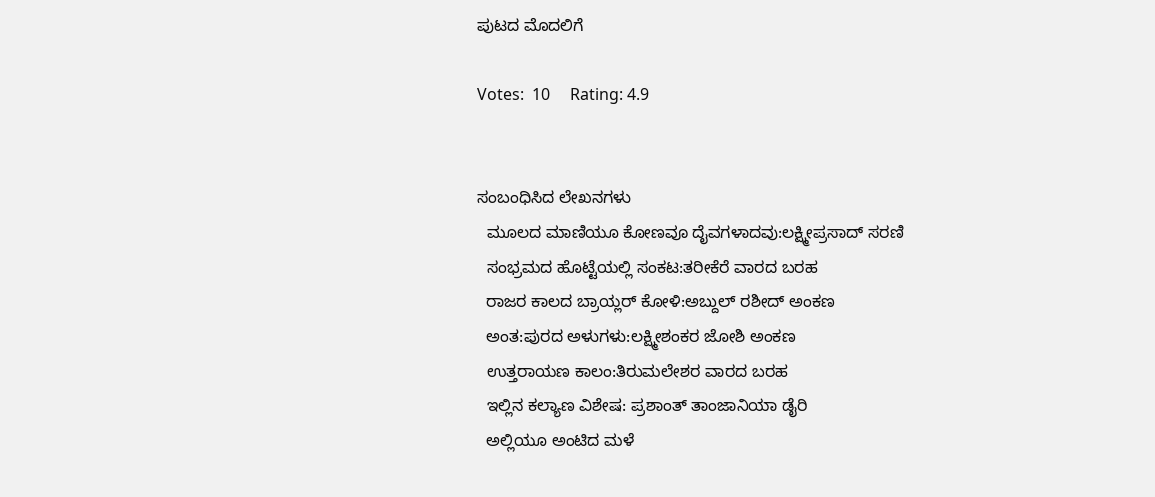ಪುಟದ ಮೊದಲಿಗೆ

Votes:  10     Rating: 4.9


ಸಂಬಂಧಿಸಿದ ಲೇಖನಗಳು
  ಮೂಲದ ಮಾಣಿಯೂ ಕೋಣವೂ ದೈವಗಳಾದವು:ಲಕ್ಷ್ಮೀಪ್ರಸಾದ್ ಸರಣಿ
  ಸಂಭ್ರಮದ ಹೊಟ್ಟೆಯಲ್ಲಿ ಸಂಕಟ:ತರೀಕೆರೆ ವಾರದ ಬರಹ
  ರಾಜರ ಕಾಲದ ಬ್ರಾಯ್ಲರ್ ಕೋಳಿ:ಅಬ್ದುಲ್ ರಶೀದ್ ಅಂಕಣ
  ಅಂತ:ಪುರದ ಅಳುಗಳು:ಲಕ್ಷ್ಮೀಶಂಕರ ಜೋಶಿ ಅಂಕಣ
  ಉತ್ತರಾಯಣ ಕಾಲಂ:ತಿರುಮಲೇಶರ ವಾರದ ಬರಹ
  ಇಲ್ಲಿನ ಕಲ್ಯಾಣ ವಿಶೇಷ: ಪ್ರಶಾಂತ್ ತಾಂಜಾನಿಯಾ ಡೈರಿ
  ಅಲ್ಲಿಯೂ ಅಂಟಿದ ಮಳೆ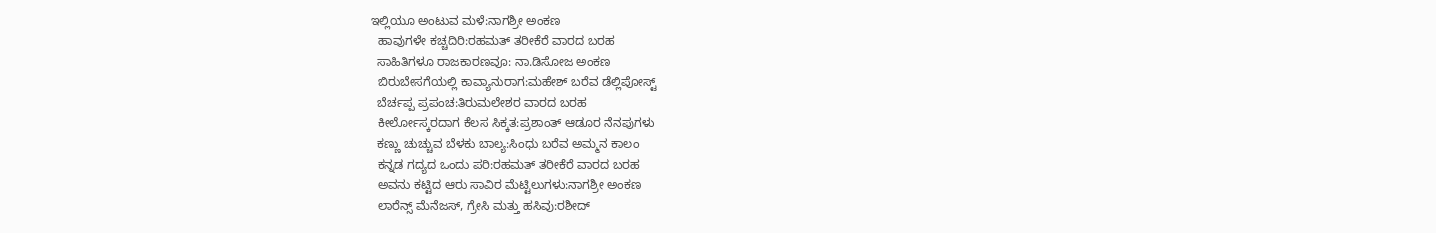ಇಲ್ಲಿಯೂ ಅಂಟುವ ಮಳೆ:ನಾಗಶ್ರೀ ಅಂಕಣ
  ಹಾವುಗಳೇ ಕಚ್ಚದಿರಿ:ರಹಮತ್ ತರೀಕೆರೆ ವಾರದ ಬರಹ
  ಸಾಹಿತಿಗಳೂ ರಾಜಕಾರಣವೂ: ನಾ.ಡಿಸೋಜ ಅಂಕಣ
  ಬಿರುಬೇಸಗೆಯಲ್ಲಿ ಕಾವ್ಯಾನುರಾಗ:ಮಹೇಶ್ ಬರೆವ ಡೆಲ್ಲಿಪೋಸ್ಟ್
  ಬೆರ್ಚಪ್ಪ ಪ್ರಪಂಚ:ತಿರುಮಲೇಶರ ವಾರದ ಬರಹ
  ಕೀರ್ಲೋಸ್ಕರದಾಗ ಕೆಲಸ ಸಿಕ್ಕತ:ಪ್ರಶಾಂತ್ ಆಡೂರ ನೆನಪುಗಳು
  ಕಣ್ಣು ಚುಚ್ಚುವ ಬೆಳಕು ಬಾಲ್ಯ:ಸಿಂಧು ಬರೆವ ಅಮ್ಮನ ಕಾಲಂ
  ಕನ್ನಡ ಗದ್ಯದ ಒಂದು ಪರಿ:ರಹಮತ್ ತರೀಕೆರೆ ವಾರದ ಬರಹ
  ಅವನು ಕಟ್ಟಿದ ಆರು ಸಾವಿರ ಮೆಟ್ಟಿಲುಗಳು:ನಾಗಶ್ರೀ ಅಂಕಣ
  ಲಾರೆನ್ಸ್ ಮೆನೆಜಸ್, ಗ್ರೇಸಿ ಮತ್ತು ಹಸಿವು:ರಶೀದ್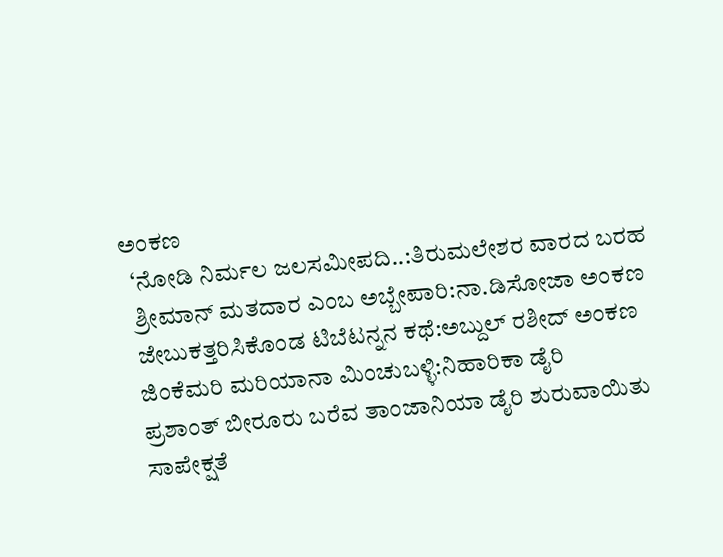ಅಂಕಣ
  ‘ನೋಡಿ ನಿರ್ಮಲ ಜಲಸಮೀಪದಿ..:ತಿರುಮಲೇಶರ ವಾರದ ಬರಹ
  ಶ್ರೀಮಾನ್ ಮತದಾರ ಎಂಬ ಅಬ್ಬೇಪಾರಿ:ನಾ.ಡಿಸೋಜಾ ಅಂಕಣ
  ಜೇಬುಕತ್ತರಿಸಿಕೊಂಡ ಟಿಬೆಟನ್ನನ ಕಥೆ:ಅಬ್ದುಲ್ ರಶೀದ್ ಅಂಕಣ
  ಜಿಂಕೆಮರಿ ಮರಿಯಾನಾ ಮಿಂಚುಬಳ್ಳಿ:ನಿಹಾರಿಕಾ ಡೈರಿ
  ಪ್ರಶಾಂತ್ ಬೀರೂರು ಬರೆವ ತಾಂಜಾನಿಯಾ ಡೈರಿ ಶುರುವಾಯಿತು
  ಸಾಪೇಕ್ಷತೆ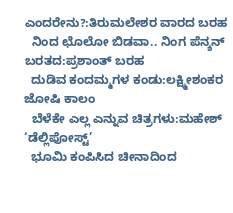ಎಂದರೇನು?:ತಿರುಮಲೇಶರ ವಾರದ ಬರಹ
  ನಿಂದ ಛೊಲೋ ಬಿಡವಾ.. ನಿಂಗ ಪೆನ್ಶನ್ ಬರತದ:ಪ್ರಶಾಂತ್ ಬರಹ
  ದುಡಿವ ಕಂದಮ್ಮಗಳ ಕಂಡು:ಲಕ್ಷ್ಮೀಶಂಕರ ಜೋಷಿ ಕಾಲಂ
  ಬೆಳೆಕೇ ಎಲ್ಲ ಎನ್ನುವ ಚಿತ್ರಗಳು:ಮಹೇಶ್ ‘ಡೆಲ್ಲಿಪೋಸ್ಟ್’
  ಭೂಮಿ ಕಂಪಿಸಿದ ಚೀನಾದಿಂದ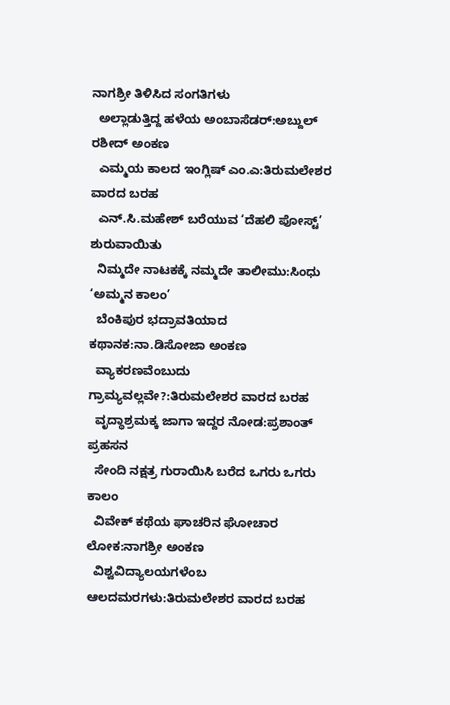ನಾಗಶ್ರೀ ತಿಳಿಸಿದ ಸಂಗತಿಗಳು
  ಅಲ್ಲಾಡುತ್ತಿದ್ದ ಹಳೆಯ ಅಂಬಾಸೆಡರ್:ಅಬ್ದುಲ್ ರಶೀದ್ ಅಂಕಣ
  ಎಮ್ಮಯ ಕಾಲದ ಇಂಗ್ಲಿಷ್ ಎಂ.ಎ:ತಿರುಮಲೇಶರ ವಾರದ ಬರಹ
  ಎನ್.ಸಿ.ಮಹೇಶ್ ಬರೆಯುವ ‘ದೆಹಲಿ ಪೋಸ್ಟ್’ ಶುರುವಾಯಿತು
  ನಿಮ್ಮದೇ ನಾಟಕಕ್ಕೆ ನಮ್ಮದೇ ತಾಲೀಮು:ಸಿಂಧು ‘ಅಮ್ಮನ ಕಾಲಂ’
  ಬೆಂಕಿಪುರ ಭದ್ರಾವತಿಯಾದ ಕಥಾನಕ:ನಾ.ಡಿಸೋಜಾ ಅಂಕಣ
  ವ್ಯಾಕರಣವೆಂಬುದು ಗ್ರಾಮ್ಯವಲ್ಲವೇ?:ತಿರುಮಲೇಶರ ವಾರದ ಬರಹ
  ವೃದ್ಧಾಶ್ರಮಕ್ಕ ಜಾಗಾ ಇದ್ದರ ನೋಡ:ಪ್ರಶಾಂತ್ ಪ್ರಹಸನ
  ಸೇಂದಿ ನಕ್ಷತ್ರ ಗುರಾಯಿಸಿ ಬರೆದ ಒಗರು ಒಗರು ಕಾಲಂ
  ವಿವೇಕ್ ಕಥೆಯ ಘಾಚರಿನ ಘೋಚಾರ ಲೋಕ:ನಾಗಶ್ರೀ ಅಂಕಣ
  ವಿಶ್ವವಿದ್ಯಾಲಯಗಳೆಂಬ ಆಲದಮರಗಳು:ತಿರುಮಲೇಶರ ವಾರದ ಬರಹ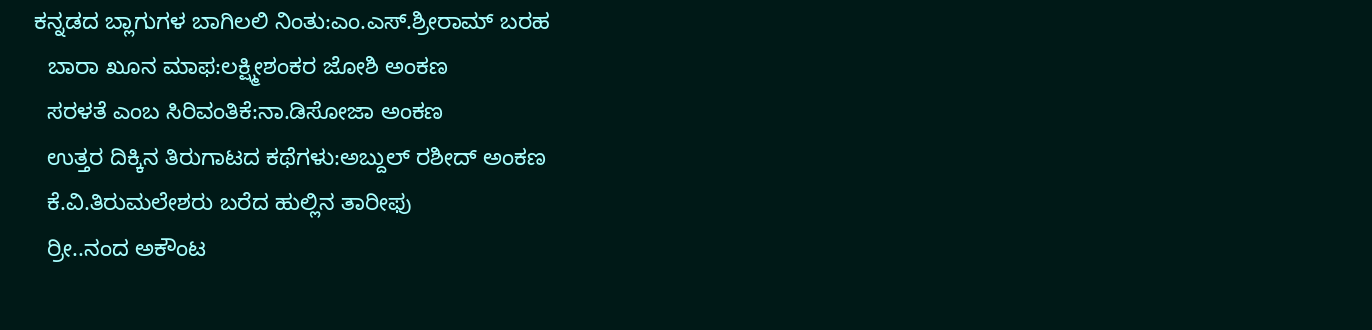ಕನ್ನಡದ ಬ್ಲಾಗುಗಳ ಬಾಗಿಲಲಿ ನಿಂತು:ಎಂ.ಎಸ್.ಶ್ರೀರಾಮ್ ಬರಹ
  ಬಾರಾ ಖೂನ ಮಾಫ:ಲಕ್ಷ್ಮೀಶಂಕರ ಜೋಶಿ ಅಂಕಣ
  ಸರಳತೆ ಎಂಬ ಸಿರಿವಂತಿಕೆ:ನಾ.ಡಿಸೋಜಾ ಅಂಕಣ
  ಉತ್ತರ ದಿಕ್ಕಿನ ತಿರುಗಾಟದ ಕಥೆಗಳು:ಅಬ್ದುಲ್ ರಶೀದ್ ಅಂಕಣ
  ಕೆ.ವಿ.ತಿರುಮಲೇಶರು ಬರೆದ ಹುಲ್ಲಿನ ತಾರೀಫು
  ರ್ರೀ..ನಂದ ಅಕೌಂಟ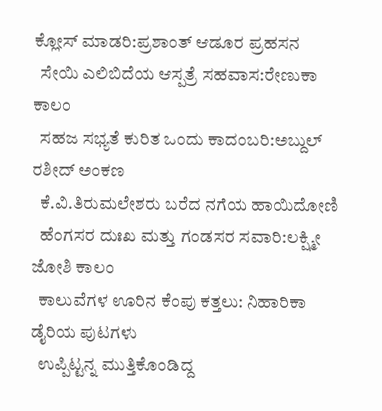ಕ್ಲೋಸ್ ಮಾಡರಿ:ಪ್ರಶಾಂತ್ ಆಡೂರ ಪ್ರಹಸನ
  ಸೇಯಿ ಎಲಿಬಿದೆಯ ಆಸ್ಪತ್ರೆ ಸಹವಾಸ:ರೇಣುಕಾ ಕಾಲಂ
  ಸಹಜ ಸಭ್ಯತೆ ಕುರಿತ ಒಂದು ಕಾದಂಬರಿ:ಅಬ್ದುಲ್ ರಶೀದ್ ಅಂಕಣ
  ಕೆ.ವಿ.ತಿರುಮಲೇಶರು ಬರೆದ ನಗೆಯ ಹಾಯಿದೋಣಿ
  ಹೆಂಗಸರ ದುಃಖ ಮತ್ತು ಗಂಡಸರ ಸವಾರಿ:ಲಕ್ಷ್ಮೀ ಜೋಶಿ ಕಾಲಂ
  ಕಾಲುವೆಗಳ ಊರಿನ ಕೆಂಪು ಕತ್ತಲು: ನಿಹಾರಿಕಾ ಡೈರಿಯ ಪುಟಗಳು
  ಉಪ್ಪಿಟ್ಟನ್ನ ಮುತ್ತಿಕೊಂಡಿದ್ದ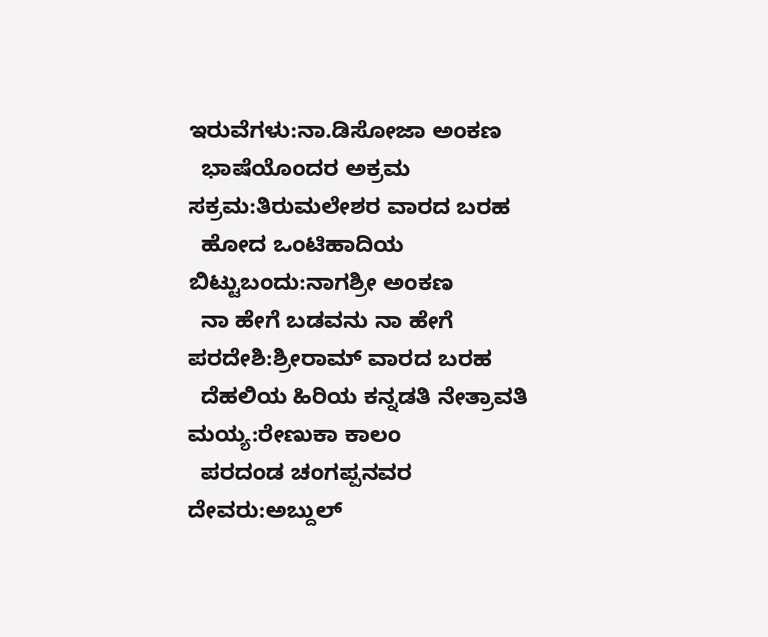ಇರುವೆಗಳು:ನಾ.ಡಿಸೋಜಾ ಅಂಕಣ
  ಭಾಷೆಯೊಂದರ ಅಕ್ರಮ ಸಕ್ರಮ:ತಿರುಮಲೇಶರ ವಾರದ ಬರಹ
  ಹೋದ ಒಂಟಿಹಾದಿಯ ಬಿಟ್ಟುಬಂದು:ನಾಗಶ್ರೀ ಅಂಕಣ
  ನಾ ಹೇಗೆ ಬಡವನು ನಾ ಹೇಗೆ ಪರದೇಶಿ:ಶ್ರೀರಾಮ್ ವಾರದ ಬರಹ
  ದೆಹಲಿಯ ಹಿರಿಯ ಕನ್ನಡತಿ ನೇತ್ರಾವತಿ ಮಯ್ಯ:ರೇಣುಕಾ ಕಾಲಂ
  ಪರದಂಡ ಚಂಗಪ್ಪನವರ ದೇವರು:ಅಬ್ದುಲ್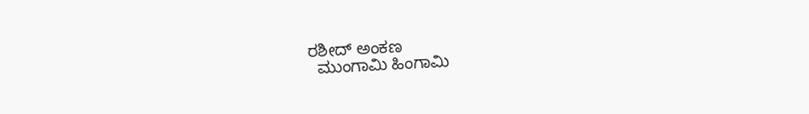ರಶೀದ್ ಅಂಕಣ
  ಮುಂಗಾಮಿ ಹಿಂಗಾಮಿ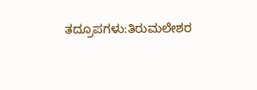ತದ್ರೂಪಗಳು:ತಿರುಮಲೇಶರ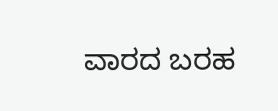ವಾರದ ಬರಹ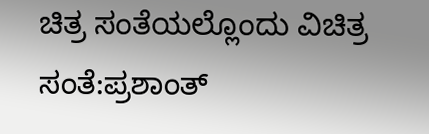ಚಿತ್ರ ಸಂತೆಯಲ್ಲೊಂದು ವಿಚಿತ್ರ ಸಂತೆ:ಪ್ರಶಾಂತ್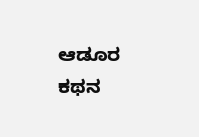ಆಡೂರ ಕಥನ